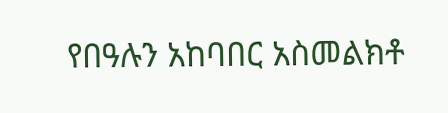የበዓሉን አከባበር አስመልክቶ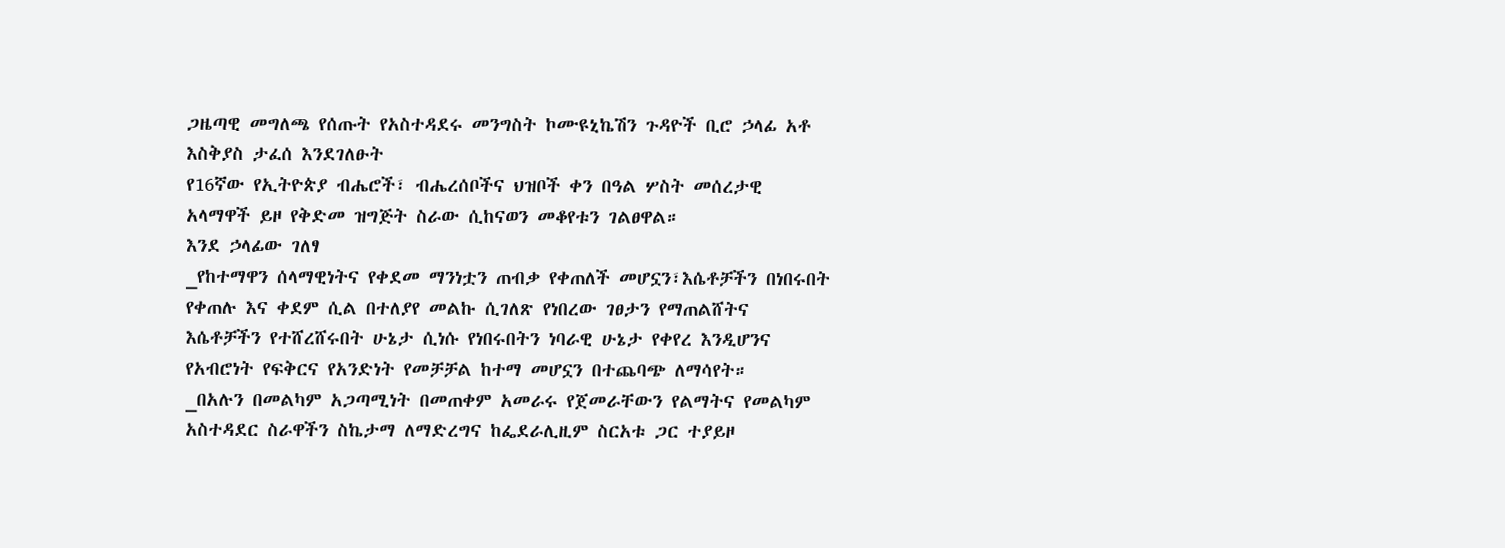ጋዜጣዊ መግለጫ የሰጡት የአስተዳደሩ መንግስት ኮሙዩኒኬሽን ጉዳዮች ቢሮ ኃላፊ አቶ እስቅያስ ታፈሰ እንደገለፁት
የ16ኛው የኢትዮጵያ ብሔሮች፣ ብሔረሰቦችና ህዝቦች ቀን በዓል ሦስት መሰረታዊ አላማዋች ይዞ የቅድመ ዝግጅት ስራው ሲከናወን መቆየቱን ገልፀዋል።
እንደ ኃላፊው ገለፃ
_የከተማዋን ሰላማዊነትና የቀደመ ማንነቷን ጠብቃ የቀጠለች መሆኗን፣እሴቶቻችን በነበሩበት የቀጠሉ እና ቀደም ሲል በተለያየ መልኩ ሲገለጽ የነበረው ገፀታን የማጠልሸትና እሴቶቻችን የተሸረሸሩበት ሁኔታ ሲነሱ የነበሩበትን ነባራዊ ሁኔታ የቀየረ እንዲሆንና የአብሮነት የፍቅርና የአንድነት የመቻቻል ከተማ መሆኗን በተጨባጭ ለማሳየት።
_በአሉን በመልካም አጋጣሚነት በመጠቀም አመራሩ የጀመራቸውን የልማትና የመልካም አስተዳደር ስራዋችን ስኬታማ ለማድረግና ከፌደራሊዚም ስርአቱ ጋር ተያይዞ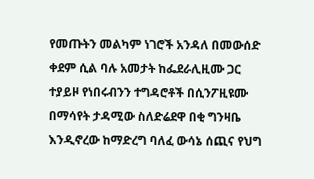የመጡትን መልካም ነገሮች አንዳለ በመውሰድ ቀደም ሲል ባሉ አመታት ከፌደራሊዚሙ ጋር ተያይዞ የነበሩብንን ተግዳሮቶች በሲንፖዚዩሙ በማሳየት ታዳሚው ስለድሬደዋ በቂ ግንዛቤ እንዲኖረው ከማድረግ ባለፈ ውሳኔ ሰጪና የህግ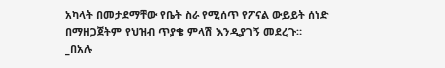አካላት በመታደማቸው የቤት ስራ የሚሰጥ የፖናል ውይይት ሰነድ በማዘጋጀትም የህዝብ ጥያቄ ምላሽ እንዲያገኝ መደረጉ።
_በአሉ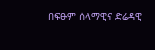በፍፁም ሰላማዊና ድሬዳዊ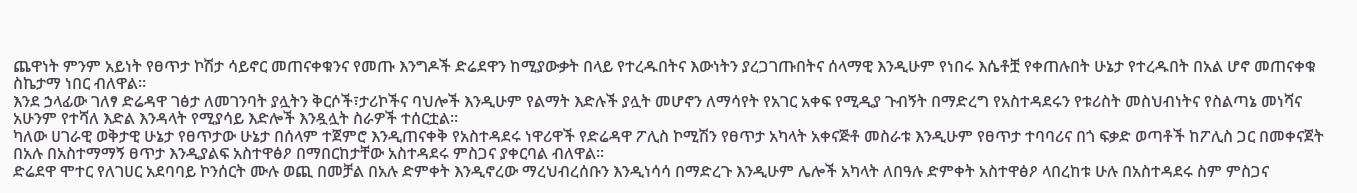ጨዋነት ምንም አይነት የፀጥታ ኮሽታ ሳይኖር መጠናቀቁንና የመጡ እንግዶች ድሬደዋን ከሚያውቃት በላይ የተረዱበትና እውነትን ያረጋገጡበትና ሰላማዊ እንዲሁም የነበሩ እሴቶቿ የቀጠሉበት ሁኔታ የተረዱበት በአል ሆኖ መጠናቀቁ ስኬታማ ነበር ብለዋል።
እንደ ኃላፊው ገለፃ ድሬዳዋ ገፅታ ለመገንባት ያሏትን ቅርሶች፣ታሪኮችና ባህሎች እንዲሁም የልማት እድሉች ያሏት መሆኖን ለማሳየት የአገር አቀፍ የሚዲያ ጉብኝት በማድረግ የአስተዳደሩን የቱሪስት መስህብነትና የስልጣኔ መነሻና አሁንም የተሻለ እድል እንዳላት የሚያሳይ እድሎች እንዷሏት ስራዎች ተሰርቷል።
ካለው ሀገራዊ ወቅታዊ ሁኔታ የፀጥታው ሁኔታ በሰላም ተጀምሮ እንዲጠናቀቅ የአስተዳደሩ ነዋሪዋች የድሬዳዋ ፖሊስ ኮሚሽን የፀጥታ አካላት አቀናጅቶ መስራቱ እንዲሁም የፀጥታ ተባባሪና በጎ ፍቃድ ወጣቶች ከፖሊስ ጋር በመቀናጀት በአሉ በአስተማማኝ ፀጥታ እንዲያልፍ አስተዋፅዖ በማበርከታቸው አስተዳደሩ ምስጋና ያቀርባል ብለዋል።
ድሬደዋ ሞተር የለገሀር አደባባይ ኮንሰርት ሙሉ ወጪ በመቻል በአሉ ድምቀት እንዲኖረው ማረህብረሰቡን እንዲነሳሳ በማድረጉ እንዲሁም ሌሎች አካላት ለበዓሉ ድምቀት አስተዋፅዖ ላበረከቱ ሁሉ በአስተዳደሩ ስም ምስጋና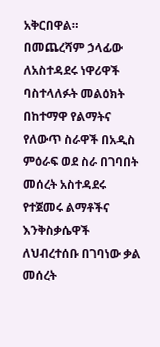አቅርበዋል።
በመጨረሻም ኃላፊው ለአስተዳደሩ ነዋሪዋች ባስተላለፉት መልዕክት በከተማዋ የልማትና የለውጥ ስራዋች በአዲስ ምዕራፍ ወደ ስራ በገባበት መሰረት አስተዳደሩ የተጀመሩ ልማቶችና እንቅስቃሴዋች ለህብረተሰቡ በገባነው ቃል መሰረት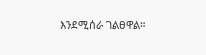እንደሚሰራ ገልፀዋል።